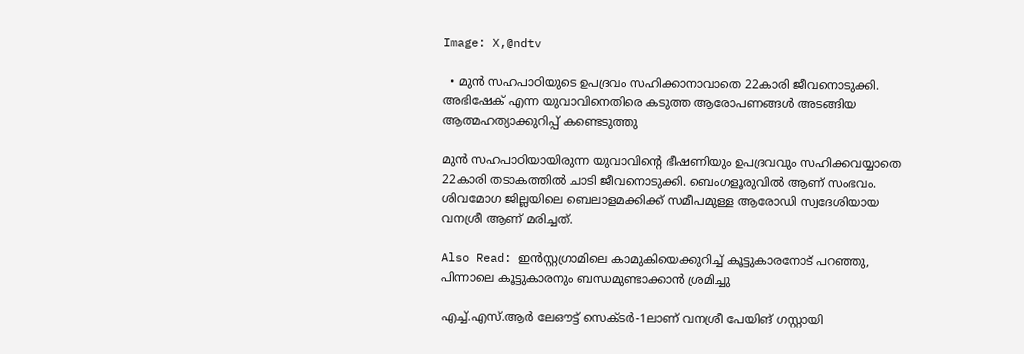Image: X,@ndtv

  • മുന്‍ സഹപാഠിയുടെ ഉപദ്രവം സഹിക്കാനാവാതെ 22കാരി ജീവനൊടുക്കി. അഭിഷേക് എന്ന യുവാവിനെതിരെ കടുത്ത ആരോപണങ്ങള്‍ അടങ്ങിയ ആത്മഹത്യാക്കുറിപ്പ് കണ്ടെടുത്തു

മുന്‍ സഹപാഠിയായിരുന്ന യുവാവിന്റെ ഭീഷണിയും ഉപദ്രവവും സഹിക്കവയ്യാതെ 22കാരി തടാകത്തില്‍ ചാടി ജീവനൊടുക്കി. ബെംഗളൂരുവില്‍ ആണ് സംഭവം. ശിവമോഗ ജില്ലയിലെ ബെലാളമക്കിക്ക് സമീപമുള്ള ആരോഡി സ്വദേശിയായ വനശ്രീ ആണ് മരിച്ചത്.

Also Read: ഇന്‍സ്റ്റഗ്രാമിലെ കാമുകിയെക്കുറിച്ച് കൂട്ടുകാരനോട് പറഞ്ഞു, പിന്നാലെ കൂട്ടുകാരനും ബന്ധമുണ്ടാക്കാന്‍ ശ്രമിച്ചു

എച്ച്.എസ്.ആർ ലേഔട്ട് സെക്ടർ-1ലാണ് വനശ്രീ പേയിങ് ഗസ്റ്റായി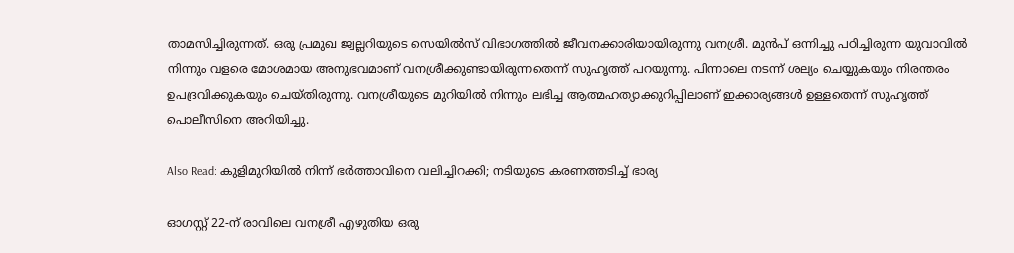താമസിച്ചിരുന്നത്. ഒരു പ്രമുഖ ജ്വല്ലറിയുടെ സെയിൽസ് വിഭാഗത്തിൽ ജീവനക്കാരിയായിരുന്നു വനശ്രീ. മുന്‍പ് ഒന്നിച്ചു പഠിച്ചിരുന്ന യുവാവില്‍ നിന്നും വളരെ മോശമായ അനുഭവമാണ് വനശ്രീക്കുണ്ടായിരുന്നതെന്ന് സുഹൃത്ത് പറയുന്നു. പിന്നാലെ നടന്ന് ശല്യം ചെയ്യുകയും നിരന്തരം ഉപദ്രവിക്കുകയും ചെയ്തിരുന്നു. വനശ്രീയുടെ മുറിയില്‍ നിന്നും ലഭിച്ച ആത്മഹത്യാക്കുറിപ്പിലാണ് ഇക്കാര്യങ്ങള്‍ ഉള്ളതെന്ന് സുഹൃത്ത് പൊലീസിനെ അറിയിച്ചു.

Also Read: കുളിമുറിയിൽ നിന്ന് ഭർത്താവിനെ വലിച്ചിറക്കി; നടിയുടെ കരണത്തടിച്ച് ഭാര്യ

ഓഗസ്റ്റ് 22-ന് രാവിലെ വനശ്രീ എഴുതിയ ഒരു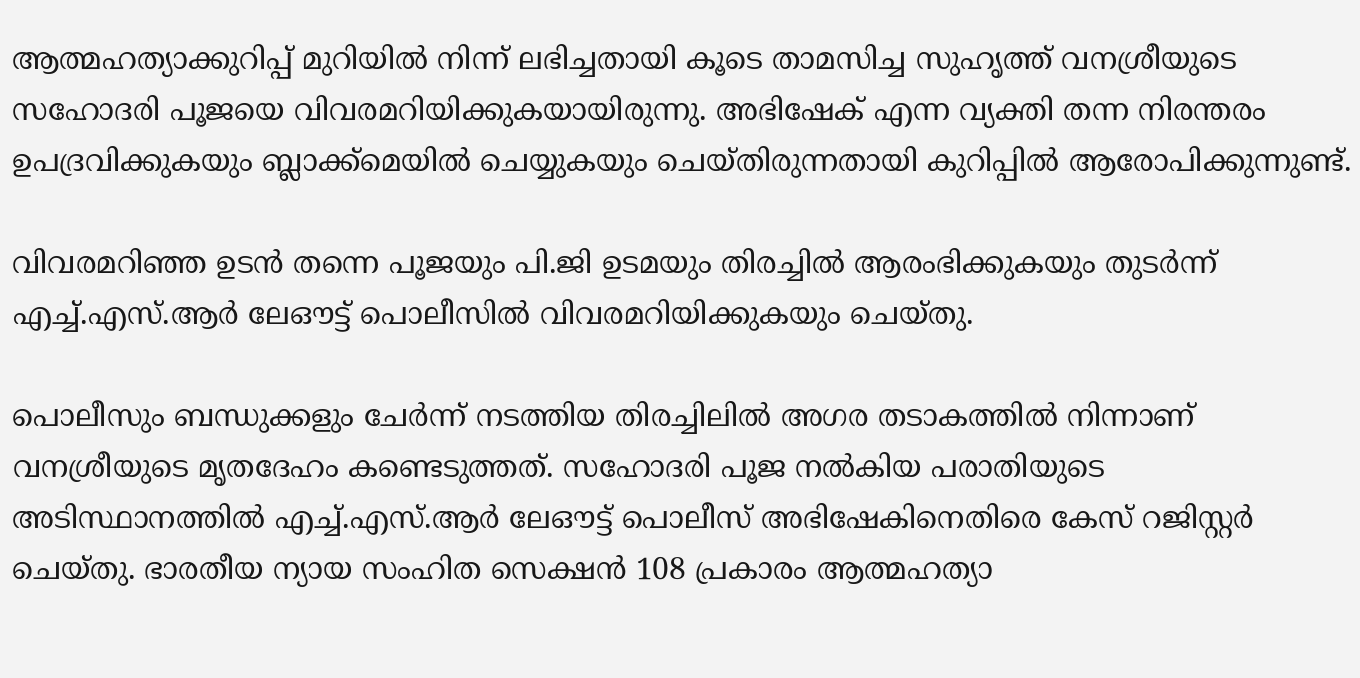ആത്മഹത്യാക്കുറിപ്പ് മുറിയിൽ നിന്ന് ലഭിച്ചതായി കൂടെ താമസിച്ച സുഹൃത്ത് വനശ്രീയുടെ സഹോദരി പൂജയെ വിവരമറിയിക്കുകയായിരുന്നു. അഭിഷേക് എന്ന വ്യക്തി തന്ന നിരന്തരം ഉപദ്രവിക്കുകയും ബ്ലാക്ക്‌മെയിൽ ചെയ്യുകയും ചെയ്തിരുന്നതായി കുറിപ്പിൽ ആരോപിക്കുന്നുണ്ട്.

വിവരമറിഞ്ഞ ഉടൻ തന്നെ പൂജയും പി.ജി ഉടമയും തിരച്ചിൽ ആരംഭിക്കുകയും തുടർന്ന് എച്ച്.എസ്.ആർ ലേഔട്ട് പൊലീസിൽ വിവരമറിയിക്കുകയും ചെയ്തു.

പൊലീസും ബന്ധുക്കളും ചേർന്ന് നടത്തിയ തിരച്ചിലിൽ അഗര തടാകത്തിൽ നിന്നാണ് വനശ്രീയുടെ മൃതദേഹം കണ്ടെടുത്തത്. സഹോദരി പൂജ നൽകിയ പരാതിയുടെ അടിസ്ഥാനത്തിൽ എച്ച്.എസ്.ആർ ലേഔട്ട് പൊലീസ് അഭിഷേകിനെതിരെ കേസ് റജിസ്റ്റര്‍ ചെയ്തു. ഭാരതീയ ന്യായ സംഹിത സെക്ഷൻ 108 പ്രകാരം ആത്മഹത്യാ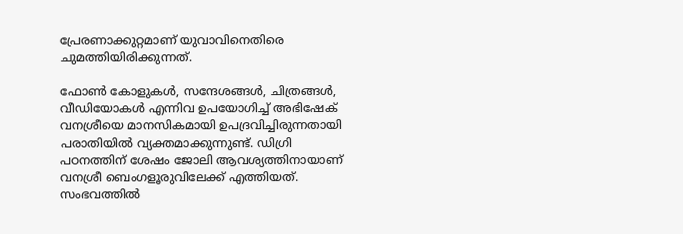പ്രേരണാക്കുറ്റമാണ് യുവാവിനെതിരെ ചുമത്തിയിരിക്കുന്നത്.

ഫോൺ കോളുകൾ, സന്ദേശങ്ങൾ, ചിത്രങ്ങൾ, വീഡിയോകൾ എന്നിവ ഉപയോഗിച്ച് അഭിഷേക് വനശ്രീയെ മാനസികമായി ഉപദ്രവിച്ചിരുന്നതായി പരാതിയിൽ വ്യക്തമാക്കുന്നുണ്ട്. ഡിഗ്രി പഠനത്തിന് ശേഷം ജോലി ആവശ്യത്തിനായാണ് വനശ്രീ ബെംഗളൂരുവിലേക്ക് എത്തിയത്. സംഭവത്തിൽ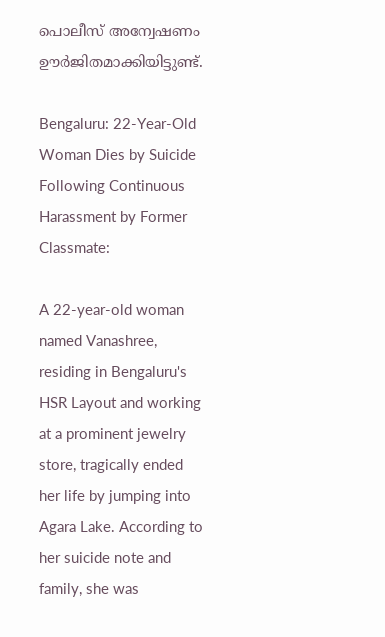പൊലീസ് അന്വേഷണം ഊർജിതമാക്കിയിട്ടുണ്ട്.

Bengaluru: 22-Year-Old Woman Dies by Suicide Following Continuous Harassment by Former Classmate:

A 22-year-old woman named Vanashree, residing in Bengaluru's HSR Layout and working at a prominent jewelry store, tragically ended her life by jumping into Agara Lake. According to her suicide note and family, she was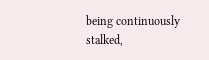being continuously stalked,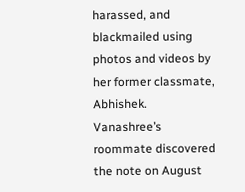harassed, and blackmailed using photos and videos by her former classmate, Abhishek. Vanashree’s roommate discovered the note on August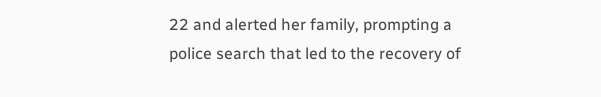22 and alerted her family, prompting a police search that led to the recovery of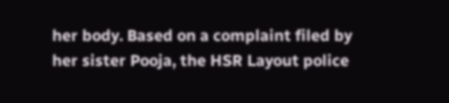her body. Based on a complaint filed by her sister Pooja, the HSR Layout police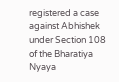registered a case against Abhishek under Section 108 of the Bharatiya Nyaya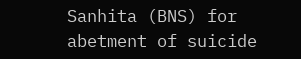Sanhita (BNS) for abetment of suicide